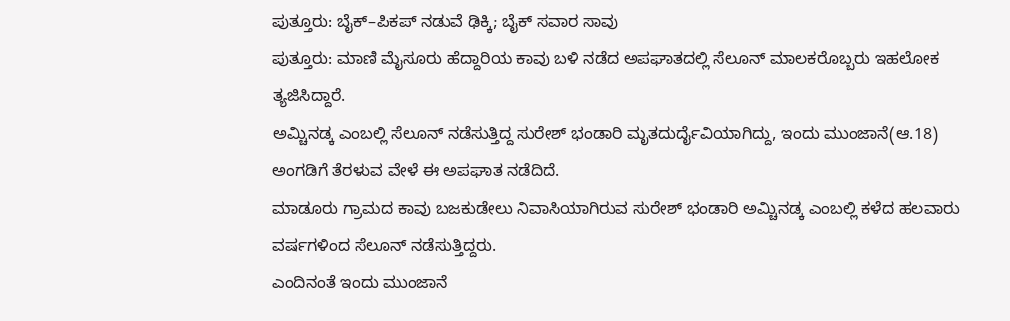ಪುತ್ತೂರು: ಬೈಕ್–ಪಿಕಪ್ ನಡುವೆ ಢಿಕ್ಕಿ; ಬೈಕ್ ಸವಾರ ಸಾವು
ಪುತ್ತೂರು: ಮಾಣಿ ಮೈಸೂರು ಹೆದ್ದಾರಿಯ ಕಾವು ಬಳಿ ನಡೆದ ಅಪಘಾತದಲ್ಲಿ ಸೆಲೂನ್ ಮಾಲಕರೊಬ್ಬರು ಇಹಲೋಕ ತ್ಯಜಿಸಿದ್ದಾರೆ.
ಅಮ್ಚಿನಡ್ಕ ಎಂಬಲ್ಲಿ ಸೆಲೂನ್ ನಡೆಸುತ್ತಿದ್ದ ಸುರೇಶ್ ಭಂಡಾರಿ ಮೃತದುರ್ದೈವಿಯಾಗಿದ್ದು, ಇಂದು ಮುಂಜಾನೆ(ಆ.18) ಅಂಗಡಿಗೆ ತೆರಳುವ ವೇಳೆ ಈ ಅಪಘಾತ ನಡೆದಿದೆ.
ಮಾಡೂರು ಗ್ರಾಮದ ಕಾವು ಬಜಕುಡೇಲು ನಿವಾಸಿಯಾಗಿರುವ ಸುರೇಶ್ ಭಂಡಾರಿ ಅಮ್ಚಿನಡ್ಕ ಎಂಬಲ್ಲಿ ಕಳೆದ ಹಲವಾರು ವರ್ಷಗಳಿಂದ ಸೆಲೂನ್ ನಡೆಸುತ್ತಿದ್ದರು.
ಎಂದಿನಂತೆ ಇಂದು ಮುಂಜಾನೆ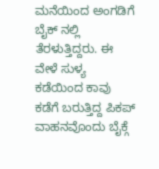ಮನೆಯಿಂದ ಅಂಗಡಿಗೆ ಬೈಕ್ ನಲ್ಲಿ ತೆರಳುತ್ತಿದ್ದರು. ಈ ವೇಳೆ ಸುಳ್ಯ ಕಡೆಯಿಂದ ಕಾವು ಕಡೆಗೆ ಬರುತ್ತಿದ್ದ ಪಿಕಪ್ ವಾಹನವೊಂದು ಬೈಕ್ಗೆ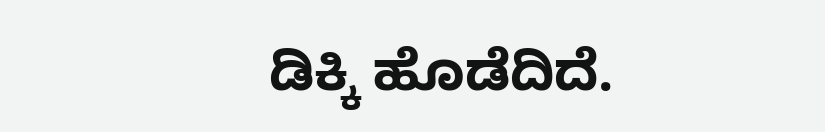ಡಿಕ್ಕಿ ಹೊಡೆದಿದೆ.